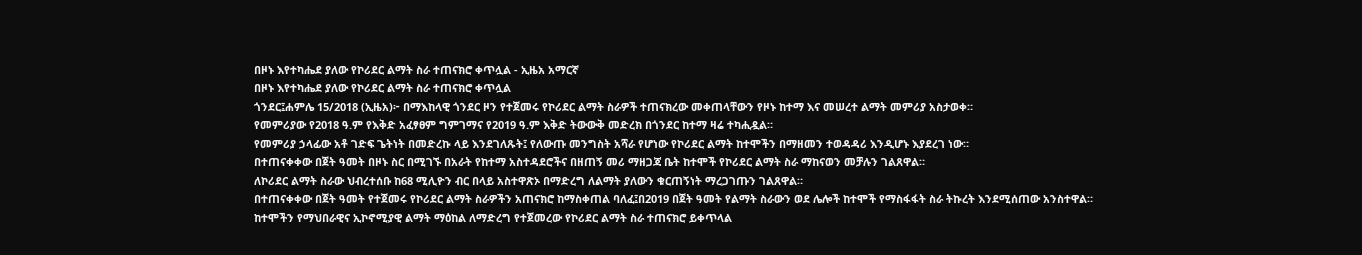በዞኑ እየተካሔደ ያለው የኮሪደር ልማት ስራ ተጠናክሮ ቀጥሏል - ኢዜአ አማርኛ
በዞኑ እየተካሔደ ያለው የኮሪደር ልማት ስራ ተጠናክሮ ቀጥሏል
ጎንደር፤ሐምሌ 15/2018 (ኢዜአ)፦ በማእከላዊ ጎንደር ዞን የተጀመሩ የኮሪደር ልማት ስራዎች ተጠናክረው መቀጠላቸውን የዞኑ ከተማ እና መሠረተ ልማት መምሪያ አስታወቀ።
የመምሪያው የ2018 ዓ.ም የእቅድ አፈፃፀም ግምገማና የ2019 ዓ.ም እቅድ ትውውቅ መድረክ በጎንደር ከተማ ዛሬ ተካሒዷል።
የመምሪያ ኃላፊው አቶ ገድፍ ጌትነት በመድረኩ ላይ እንደገለጹት፤ የለውጡ መንግስት አሻራ የሆነው የኮሪደር ልማት ከተሞችን በማዘመን ተወዳዳሪ እንዲሆኑ እያደረገ ነው።
በተጠናቀቀው በጀት ዓመት በዞኑ ስር በሚገኙ በአራት የከተማ አስተዳደሮችና በዘጠኝ መሪ ማዘጋጃ ቤት ከተሞች የኮሪደር ልማት ስራ ማከናወን መቻሉን ገልጸዋል።
ለኮሪደር ልማት ስራው ህብረተሰቡ ከ68 ሚሊዮን ብር በላይ አስተዋጽኦ በማድረግ ለልማት ያለውን ቁርጠኝነት ማረጋገጡን ገልጸዋል።
በተጠናቀቀው በጀት ዓመት የተጀመሩ የኮሪደር ልማት ስራዎችን አጠናክሮ ከማስቀጠል ባለፈ፤በ2019 በጀት ዓመት የልማት ስራውን ወደ ሌሎች ከተሞች የማስፋፋት ስራ ትኩረት እንደሚሰጠው አንስተዋል።
ከተሞችን የማህበራዊና ኢኮኖሚያዊ ልማት ማዕከል ለማድረግ የተጀመረው የኮሪደር ልማት ስራ ተጠናክሮ ይቀጥላል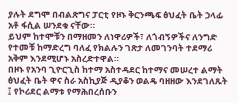ያሉት ደግሞ በብልጽግና ፓርቲ የዞኑ ቅርንጫፍ ፅህፈት ቤት ኃላፊ አቶ ፋሲል ሠንደቁ ናቸው።
ይህም ከተሞቹን በማዘመን ለነዋሪዎች፣ ለጎብኝዎችና ለንግድ የተመቹ ከማድረግ ባለፈ የክልሉን ገጽታ ለመገንባት ተደማሪ አቅም እንደሚሆኑ አስረድተዋል።
በዞኑ የአንባ ጊዮርጊስ ከተማ አስተዳደር ከተማና መሠረተ ልማት ፅህፈት ቤት ዋና ስራ አስኪያጅ ዲያቆን ወልዴ ባዘዘው እንደገለጹት ፤ የኮሪደር ልማቱ የማሕበረሰቡን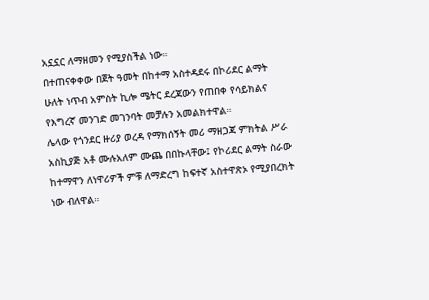አኗኗር ለማዘመን የሚያስችል ነው።
በተጠናቀቀው በጀት ዓመት በከተማ አስተዳደሩ በኮሪደር ልማት ሁለት ነጥብ አምስት ኪሎ ሜትር ደረጃውን የጠበቀ የሳይክልና የእግረኛ መንገድ መገንባት መቻሉን አመልክተዋል።
ሌላው የጎንደር ዙሪያ ወረዳ የማክሰኝት መሪ ማዘጋጃ ምክትል ሥራ አስኪያጅ አቶ ሙሉአለም ሙጨ በበኩላቸው፤ የኮሪደር ልማት ስራው ከተማዋን ለነዋሪዎች ምቹ ለማድረግ ከፍተኛ አስተዋጽኦ የሚያበረክት ነው ብለዋል።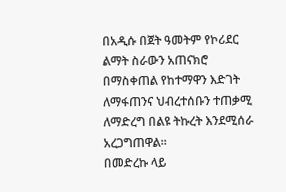በአዲሱ በጀት ዓመትም የኮሪደር ልማት ስራውን አጠናክሮ በማስቀጠል የከተማዋን እድገት ለማፋጠንና ህብረተሰቡን ተጠቃሚ ለማድረግ በልዩ ትኩረት እንደሚሰራ አረጋግጠዋል።
በመድረኩ ላይ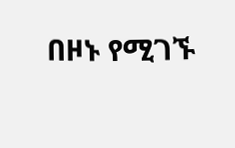በዞኑ የሚገኙ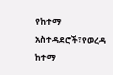የከተማ አስተዳደሮች፣የወረዳ ከተማ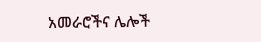አመራሮችና ሌሎች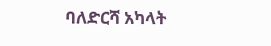ባለድርሻ አካላት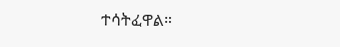ተሳትፈዋል።